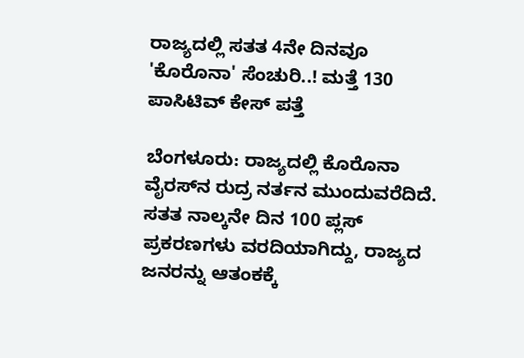ರಾಜ್ಯದಲ್ಲಿ ಸತತ 4ನೇ ದಿನವೂ 'ಕೊರೊನಾ' ಸೆಂಚುರಿ..! ಮತ್ತೆ 130 ಪಾಸಿಟಿವ್‌ ಕೇಸ್ ಪತ್ತೆ

ಬೆಂಗಳೂರು: ರಾಜ್ಯದಲ್ಲಿ ಕೊರೊನಾ ವೈರಸ್‌ನ ರುದ್ರ ನರ್ತನ ಮುಂದುವರೆದಿದೆ. ಸತತ ನಾಲ್ಕನೇ ದಿನ 100 ಪ್ಲಸ್‌ ಪ್ರಕರಣಗಳು ವರದಿಯಾಗಿದ್ದು, ರಾಜ್ಯದ ಜನರನ್ನು ಆತಂಕಕ್ಕೆ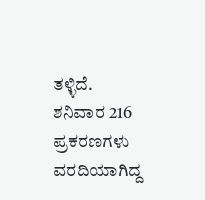ತಳ್ಳಿದೆ. ಶನಿವಾರ 216 ಪ್ರಕರಣಗಳು ವರದಿಯಾಗಿದ್ದ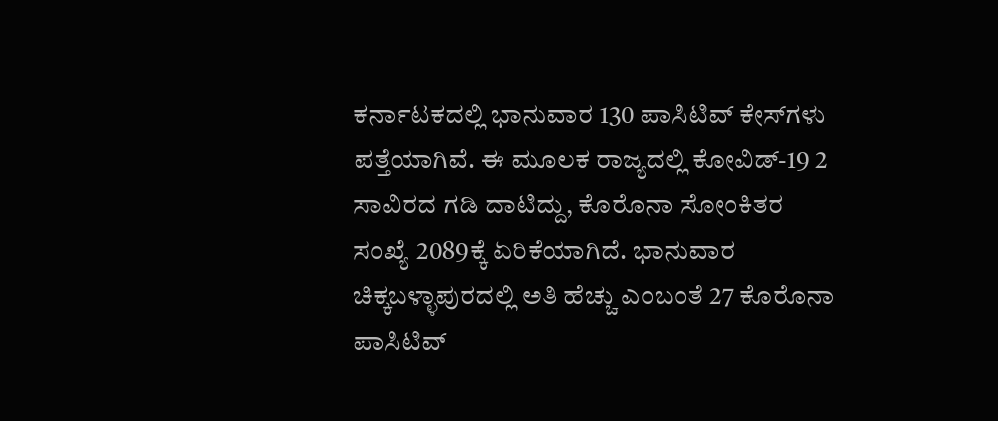ಕರ್ನಾಟಕದಲ್ಲಿ ಭಾನುವಾರ 130 ಪಾಸಿಟಿವ್‌ ಕೇಸ್‌ಗಳು ಪತ್ತೆಯಾಗಿವೆ. ಈ ಮೂಲಕ ರಾಜ್ಯದಲ್ಲಿ ಕೋವಿಡ್-19 2 ಸಾವಿರದ ಗಡಿ ದಾಟಿದ್ದು, ಕೊರೊನಾ ಸೋಂಕಿತರ ಸಂಖ್ಯೆ 2089ಕ್ಕೆ ಏರಿಕೆಯಾಗಿದೆ. ಭಾನುವಾರ ಚಿಕ್ಕಬಳ್ಳಾಪುರದಲ್ಲಿ ಅತಿ ಹೆಚ್ಚು ಎಂಬಂತೆ 27 ಕೊರೊನಾ ಪಾಸಿಟಿವ್‌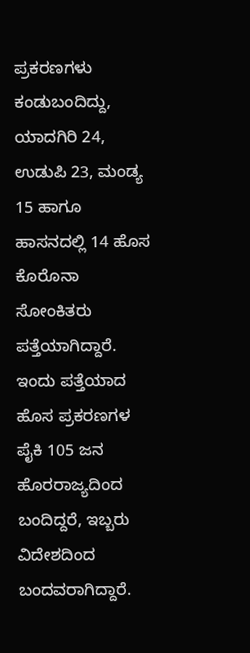ಪ್ರಕರಣಗಳು ಕಂಡುಬಂದಿದ್ದು, ಯಾದಗಿರಿ 24, ಉಡುಪಿ 23, ಮಂಡ್ಯ 15 ಹಾಗೂ ಹಾಸನದಲ್ಲಿ 14 ಹೊಸ ಕೊರೊನಾ ಸೋಂಕಿತರು ಪತ್ತೆಯಾಗಿದ್ದಾರೆ. ಇಂದು ಪತ್ತೆಯಾದ ಹೊಸ ಪ್ರಕರಣಗಳ ಪೈಕಿ 105 ಜನ ಹೊರರಾಜ್ಯದಿಂದ ಬಂದಿದ್ದರೆ, ಇಬ್ಬರು ವಿದೇಶದಿಂದ ಬಂದವರಾಗಿದ್ದಾರೆ.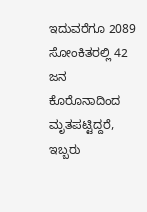ಇದುವರೆಗೂ 2089 ಸೋಂಕಿತರಲ್ಲಿ 42 ಜನ ಕೊರೊನಾದಿಂದ ಮೃತಪಟ್ಟಿದ್ದರೆ, ಇಬ್ಬರು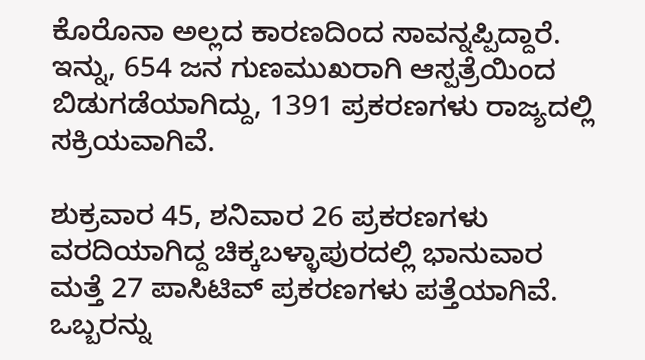ಕೊರೊನಾ ಅಲ್ಲದ ಕಾರಣದಿಂದ ಸಾವನ್ನಪ್ಪಿದ್ದಾರೆ. ಇನ್ನು, 654 ಜನ ಗುಣಮುಖರಾಗಿ ಆಸ್ಪತ್ರೆಯಿಂದ ಬಿಡುಗಡೆಯಾಗಿದ್ದು, 1391 ಪ್ರಕರಣಗಳು ರಾಜ್ಯದಲ್ಲಿ ಸಕ್ರಿಯವಾಗಿವೆ.

ಶುಕ್ರವಾರ 45, ಶನಿವಾರ 26 ಪ್ರಕರಣಗಳು ವರದಿಯಾಗಿದ್ದ ಚಿಕ್ಕಬಳ್ಳಾಪುರದಲ್ಲಿ ಭಾನುವಾರ ಮತ್ತೆ 27 ಪಾಸಿಟಿವ್‌ ಪ್ರಕರಣಗಳು ಪತ್ತೆಯಾಗಿವೆ. ಒಬ್ಬರನ್ನು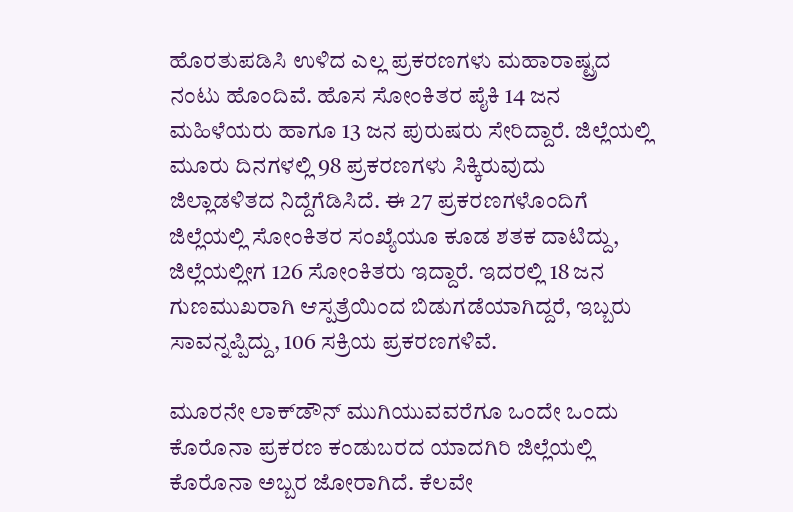ಹೊರತುಪಡಿಸಿ ಉಳಿದ ಎಲ್ಲ ಪ್ರಕರಣಗಳು ಮಹಾರಾಷ್ಟ್ರದ ನಂಟು ಹೊಂದಿವೆ. ಹೊಸ ಸೋಂಕಿತರ ಪೈಕಿ 14 ಜನ ಮಹಿಳೆಯರು ಹಾಗೂ 13 ಜನ ಪುರುಷರು ಸೇರಿದ್ದಾರೆ. ಜಿಲ್ಲೆಯಲ್ಲಿ ಮೂರು ದಿನಗಳಲ್ಲಿ 98 ಪ್ರಕರಣಗಳು ಸಿಕ್ಕಿರುವುದು ಜಿಲ್ಲಾಡಳಿತದ ನಿದ್ದೆಗೆಡಿಸಿದೆ. ಈ 27 ಪ್ರಕರಣಗಳೊಂದಿಗೆ ಜಿಲ್ಲೆಯಲ್ಲಿ ಸೋಂಕಿತರ ಸಂಖ್ಯೆಯೂ ಕೂಡ ಶತಕ ದಾಟಿದ್ದು, ಜಿಲ್ಲೆಯಲ್ಲೀಗ 126 ಸೋಂಕಿತರು ಇದ್ದಾರೆ. ಇದರಲ್ಲಿ 18 ಜನ ಗುಣಮುಖರಾಗಿ ಆಸ್ಪತ್ರೆಯಿಂದ ಬಿಡುಗಡೆಯಾಗಿದ್ದರೆ, ಇಬ್ಬರು ಸಾವನ್ನಪ್ಪಿದ್ದು, 106 ಸಕ್ರಿಯ ಪ್ರಕರಣಗಳಿವೆ.

ಮೂರನೇ ಲಾಕ್‌ಡೌನ್‌ ಮುಗಿಯುವವರೆಗೂ ಒಂದೇ ಒಂದು ಕೊರೊನಾ ಪ್ರಕರಣ ಕಂಡುಬರದ ಯಾದಗಿರಿ ಜಿಲ್ಲೆಯಲ್ಲಿ ಕೊರೊನಾ ಅಬ್ಬರ ಜೋರಾಗಿದೆ. ಕೆಲವೇ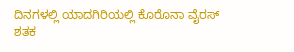ದಿನಗಳಲ್ಲಿ ಯಾದಗಿರಿಯಲ್ಲಿ ಕೊರೊನಾ ವೈರಸ್‌ ಶತಕ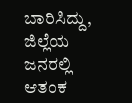ಬಾರಿಸಿದ್ದು, ಜಿಲ್ಲೆಯ ಜನರಲ್ಲಿ ಆತಂಕ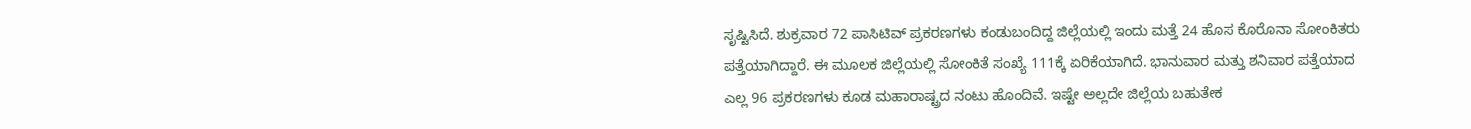ಸೃಷ್ಟಿಸಿದೆ. ಶುಕ್ರವಾರ 72 ಪಾಸಿಟಿವ್‌ ಪ್ರಕರಣಗಳು ಕಂಡುಬಂದಿದ್ದ ಜಿಲ್ಲೆಯಲ್ಲಿ ಇಂದು ಮತ್ತೆ 24 ಹೊಸ ಕೊರೊನಾ ಸೋಂಕಿತರು ಪತ್ತೆಯಾಗಿದ್ದಾರೆ. ಈ ಮೂಲಕ ಜಿಲ್ಲೆಯಲ್ಲಿ ಸೋಂಕಿತೆ ಸಂಖ್ಯೆ 111ಕ್ಕೆ ಏರಿಕೆಯಾಗಿದೆ. ಭಾನುವಾರ ಮತ್ತು ಶನಿವಾರ ಪತ್ತೆಯಾದ ಎಲ್ಲ 96 ಪ್ರಕರಣಗಳು ಕೂಡ ಮಹಾರಾಷ್ಟ್ರದ ನಂಟು ಹೊಂದಿವೆ. ಇಷ್ಟೇ ಅಲ್ಲದೇ ಜಿಲ್ಲೆಯ ಬಹುತೇಕ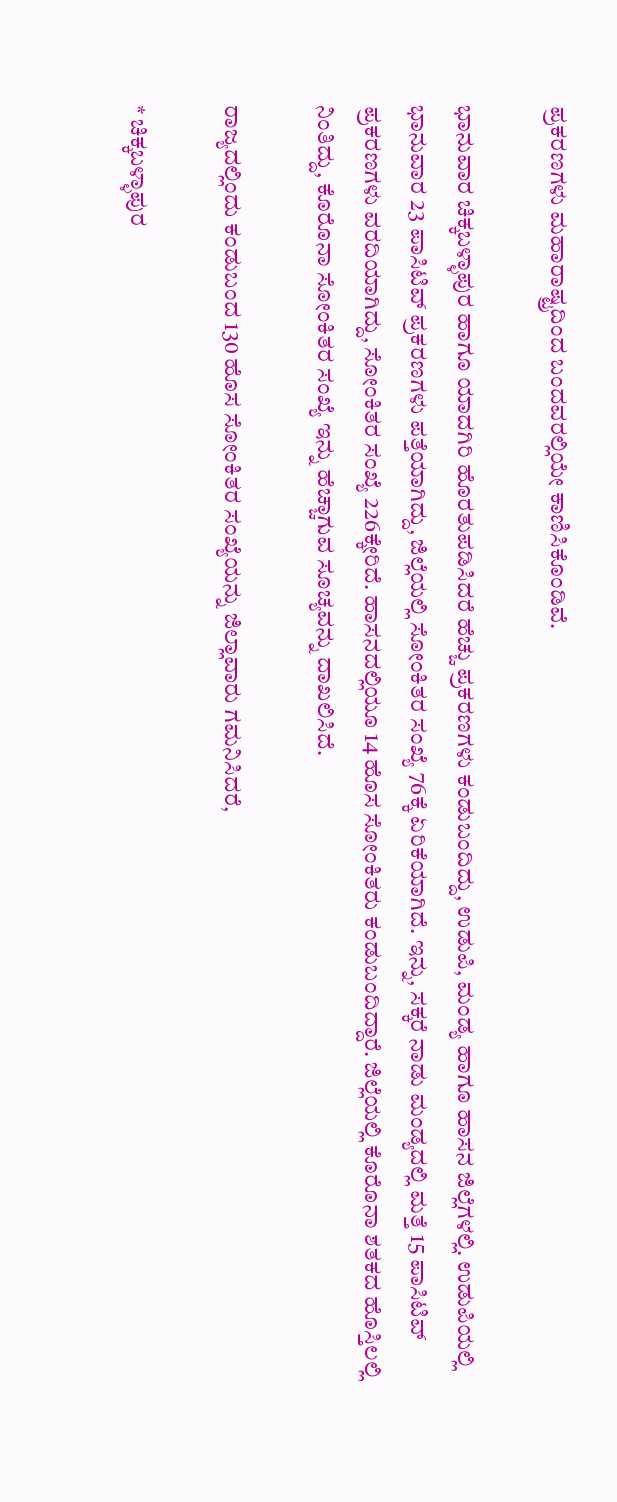ಪ್ರಕರಣಗಳು ಮಹಾರಾಷ್ಟ್ರದಿಂದ ಬಂದವರಲ್ಲಿಯೇ ಕಾಣಿಸಿಕೊಂಡಿವೆ.

ಭಾನುವಾರ ಚಿಕ್ಕಬಳ್ಳಾಪುರ ಹಾಗೂ ಯಾದಗಿರಿ ಹೊರತುಪಡಿಸಿದರೆ ಹೆಚ್ಚು ಪ್ರಕರಣಗಳು ಕಂಡುಬಂದಿದ್ದು, ಉಡುಪಿ, ಮಂಡ್ಯ ಹಾಗೂ ಹಾಸನ ಜಿಲ್ಲೆಗಳಲ್ಲಿ. ಉಡುಪಿಯಲ್ಲಿ ಭಾನುವಾರ 23 ಪಾಸಿಟಿವ್‌ ಪ್ರಕರಣಗಳು ಪತ್ತೆಯಾಗಿದ್ದು, ಜಿಲ್ಲೆಯಲ್ಲಿ ಸೋಂಕಿತರ ಸಂಖ್ಯೆ 76ಕ್ಕೆ ಏರಿಕೆಯಾಗಿದೆ. ಇನ್ನು, ಸಕ್ಕರೆ ನಾಡು ಮಂಡ್ಯದಲ್ಲಿ ಮತ್ತೆ 15 ಪಾಸಿಟಿವ್‌ ಪ್ರಕರಣಗಳು ವರದಿಯಾಗಿದ್ದು, ಸೋಂಕಿತರ ಸಂಖ್ಯೆ 226ಕ್ಕೇರಿದೆ. ಹಾಸನದಲ್ಲಿಯೂ 14 ಹೊಸ ಸೋಂಕಿತರು ಕಂಡುಬಂದಿದ್ದಾರೆ. ಜಿಲ್ಲೆಯಲ್ಲಿ ಕೊರೊನಾ ಶತಕದ ಹೊಸ್ತಿಲಲ್ಲಿ ನಿಂತಿದ್ದು, ಕೊರೊನಾ ಸೋಂಕಿತರ ಸಂಖ್ಯೆ ಇನ್ನು ಹೆಚ್ಚಾಗುವ ಸೂಚ್ಯವನ್ನು ದಾಖಲಿಸಿದೆ.

ರಾಜ್ಯದಲ್ಲಿಂದು ಕಂಡುಬಂದ 130 ಹೊಸ ಸೋಂಕಿತರ ಸಂಖ್ಯೆಯನ್ನು ಜಿಲ್ಲಾವಾರು ಗಮನಿಸಿದರೆ,

* ಚಿಕ್ಕಬಳ್ಳಾಪುರ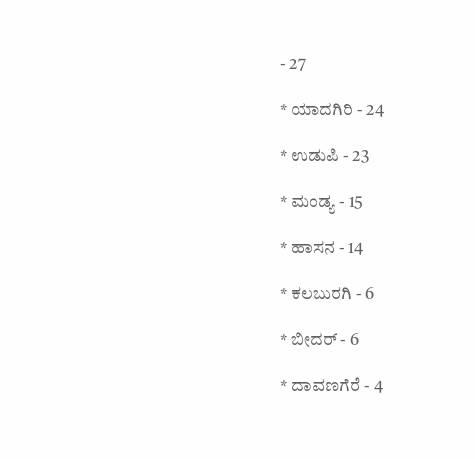- 27

* ಯಾದಗಿರಿ - 24

* ಉಡುಪಿ - 23

* ಮಂಡ್ಯ - 15

* ಹಾಸನ - 14

* ಕಲಬುರಗಿ - 6

* ಬೀದರ್‌ - 6

* ದಾವಣಗೆರೆ - 4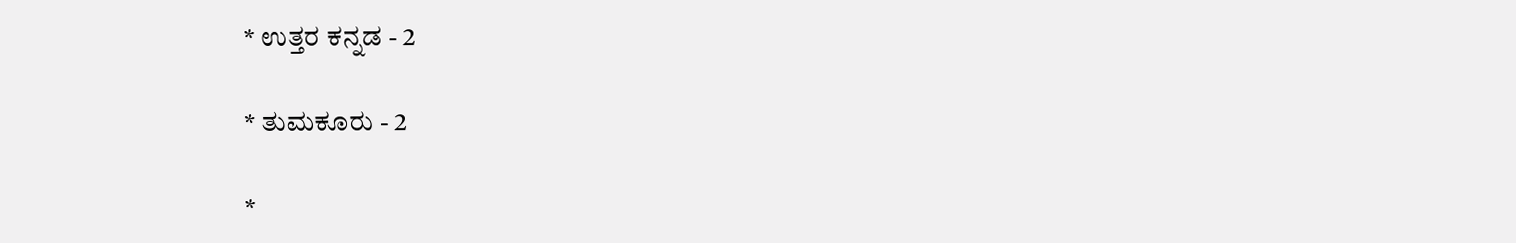* ಉತ್ತರ ಕನ್ನಡ - 2

* ತುಮಕೂರು - 2

*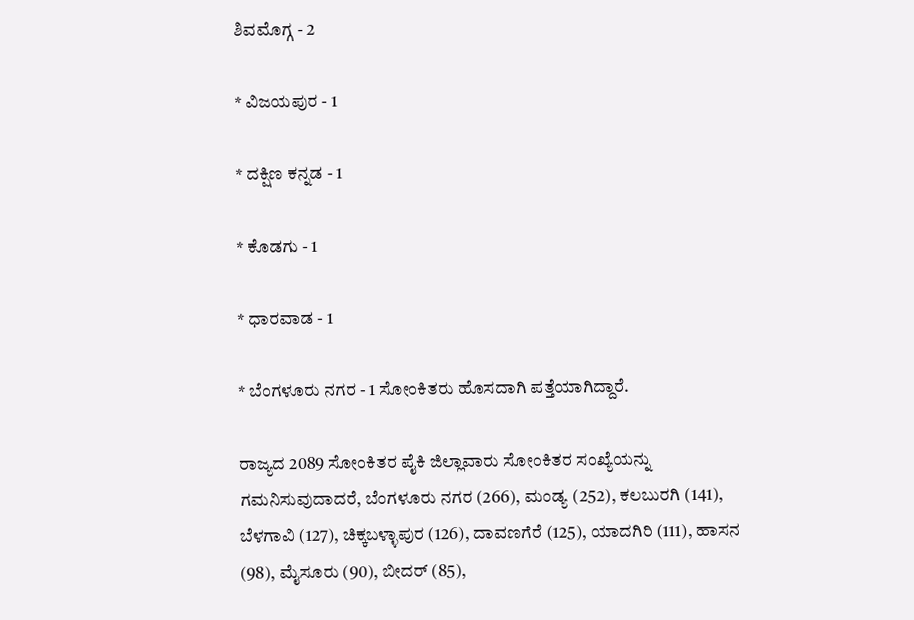ಶಿವಮೊಗ್ಗ - 2

* ವಿಜಯಪುರ - 1

* ದಕ್ಷಿಣ ಕನ್ನಡ - 1

* ಕೊಡಗು - 1

* ಧಾರವಾಡ - 1

* ಬೆಂಗಳೂರು ನಗರ - 1 ಸೋಂಕಿತರು ಹೊಸದಾಗಿ ಪತ್ತೆಯಾಗಿದ್ದಾರೆ.

ರಾಜ್ಯದ 2089 ಸೋಂಕಿತರ ಪೈಕಿ ಜಿಲ್ಲಾವಾರು ಸೋಂಕಿತರ ಸಂಖ್ಯೆಯನ್ನು ಗಮನಿಸುವುದಾದರೆ, ಬೆಂಗಳೂರು ನಗರ (266), ಮಂಡ್ಯ (252), ಕಲಬುರಗಿ (141), ಬೆಳಗಾವಿ (127), ಚಿಕ್ಕಬಳ್ಳಾಪುರ (126), ದಾವಣಗೆರೆ (125), ಯಾದಗಿರಿ (111), ಹಾಸನ (98), ಮೈಸೂರು (90), ಬೀದರ್‌ (85),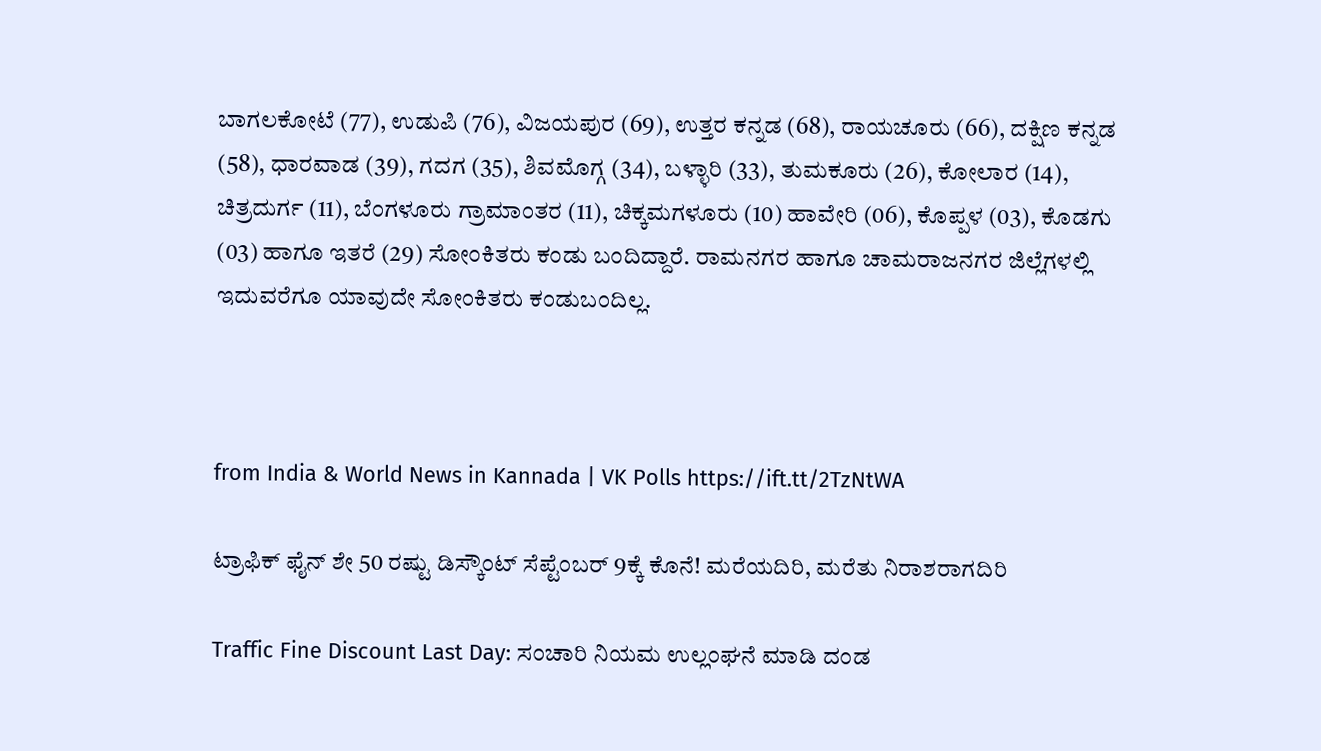ಬಾಗಲಕೋಟೆ (77), ಉಡುಪಿ (76), ವಿಜಯಪುರ (69), ಉತ್ತರ ಕನ್ನಡ (68), ರಾಯಚೂರು (66), ದಕ್ಷಿಣ ಕನ್ನಡ (58), ಧಾರವಾಡ (39), ಗದಗ (35), ಶಿವಮೊಗ್ಗ (34), ಬಳ್ಳಾರಿ (33), ತುಮಕೂರು (26), ಕೋಲಾರ (14), ಚಿತ್ರದುರ್ಗ (11), ಬೆಂಗಳೂರು ಗ್ರಾಮಾಂತರ (11), ಚಿಕ್ಕಮಗಳೂರು (10) ಹಾವೇರಿ (06), ಕೊಪ್ಪಳ (03), ಕೊಡಗು (03) ಹಾಗೂ ಇತರೆ (29) ಸೋಂಕಿತರು ಕಂಡು ಬಂದಿದ್ದಾರೆ. ರಾಮನಗರ ಹಾಗೂ ಚಾಮರಾಜನಗರ ಜಿಲ್ಲೆಗಳಲ್ಲಿ ಇದುವರೆಗೂ ಯಾವುದೇ ಸೋಂಕಿತರು ಕಂಡುಬಂದಿಲ್ಲ.



from India & World News in Kannada | VK Polls https://ift.tt/2TzNtWA

ಟ್ರಾಫಿಕ್‌ ಫೈನ್‌ ಶೇ 50 ರಷ್ಟು ಡಿಸ್ಕೌಂಟ್‌ ಸೆಪ್ಟೆಂಬರ್‌ 9ಕ್ಕೆ ಕೊನೆ! ಮರೆಯದಿರಿ, ಮರೆತು ನಿರಾಶರಾಗದಿರಿ

Traffic Fine Discount Last Day: ಸಂಚಾರಿ ನಿಯಮ ಉಲ್ಲಂಘನೆ ಮಾಡಿ ದಂಡ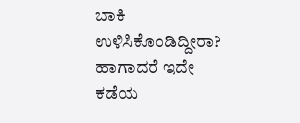ಬಾಕಿ ಉಳಿಸಿಕೊಂಡಿದ್ದೀರಾ? ಹಾಗಾದರೆ ಇದೇ ಕಡೆಯ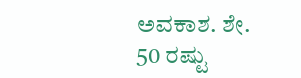ಅವಕಾಶ. ಶೇ. 50 ರಷ್ಟು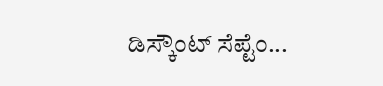ಡಿಸ್ಕೌಂಟ್‌ ಸೆಪ್ಟೆಂ...